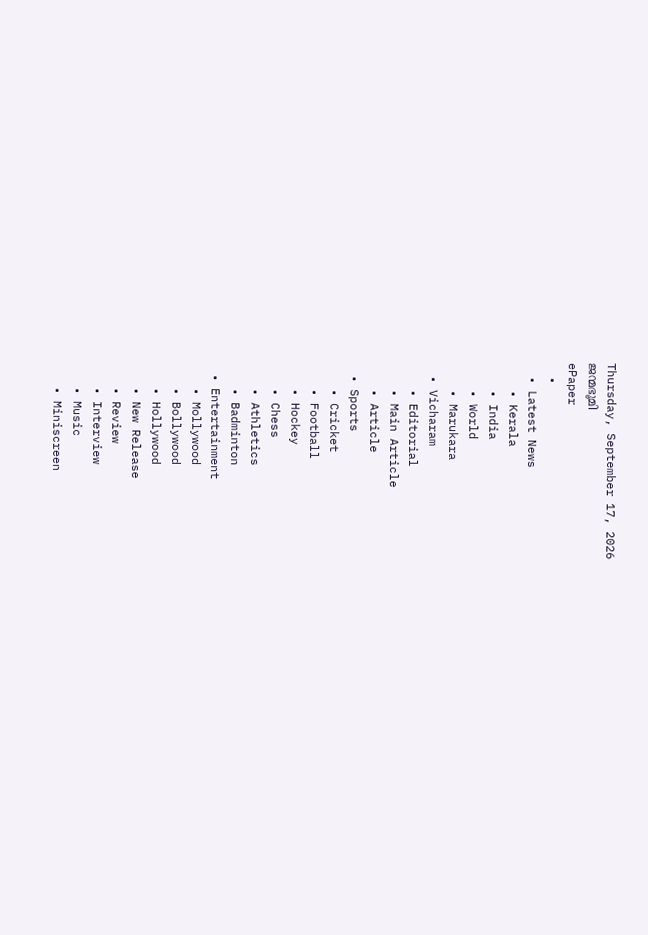Thursday, September 17, 2026
ജന്മഭൂമി
ePaper
  •
  • Latest News
    • Kerala
    • India
    • World
    • Marukara
  • Vicharam
    • Editorial
    • Main Article
    • Article
  • Sports
    • Cricket
    • Football
    • Hockey
    • Chess
    • Athletics
    • Badminton
  • Entertainment
    • Mollywood
    • Bollywood
    • Hollywood
    • New Release
    • Review
    • Interview
    • Music
    • Miniscreen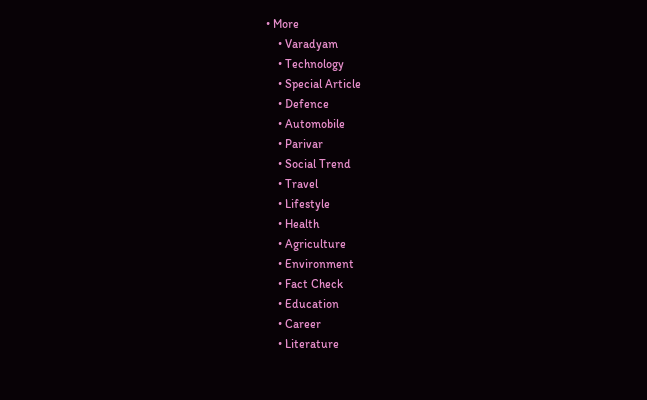• More
    • Varadyam
    • Technology
    • Special Article
    • Defence
    • Automobile
    • Parivar
    • Social Trend
    • Travel
    • Lifestyle
    • Health
    • Agriculture
    • Environment
    • Fact Check
    • Education
    • Career
    • Literature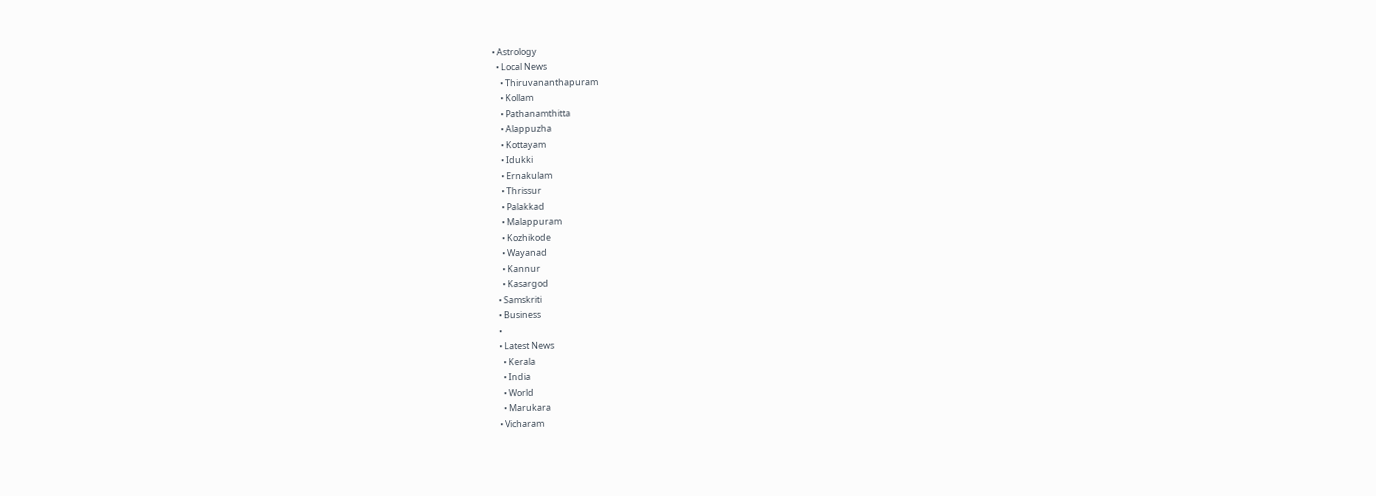• Astrology
  • Local News
    • Thiruvananthapuram
    • Kollam
    • Pathanamthitta
    • Alappuzha
    • Kottayam
    • Idukki
    • Ernakulam
    • Thrissur
    • Palakkad
    • Malappuram
    • Kozhikode
    • Wayanad
    • Kannur
    • Kasargod
  • Samskriti
  • Business
  •
  • Latest News
    • Kerala
    • India
    • World
    • Marukara
  • Vicharam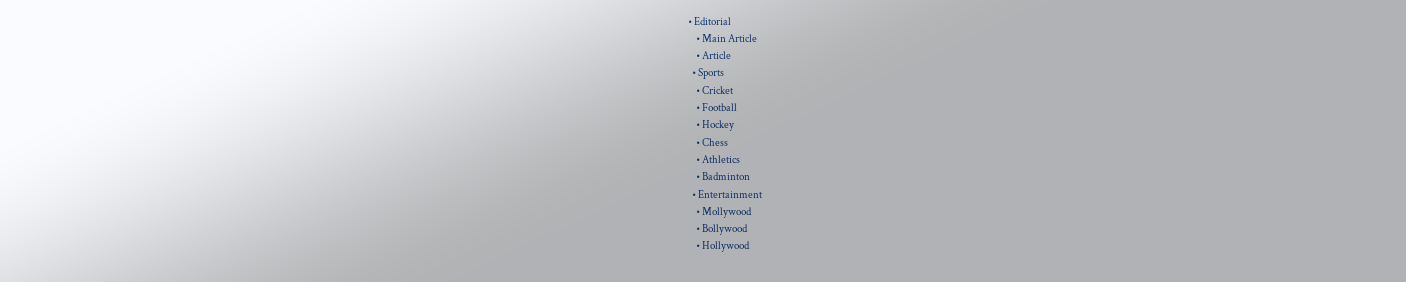• Editorial
    • Main Article
    • Article
  • Sports
    • Cricket
    • Football
    • Hockey
    • Chess
    • Athletics
    • Badminton
  • Entertainment
    • Mollywood
    • Bollywood
    • Hollywood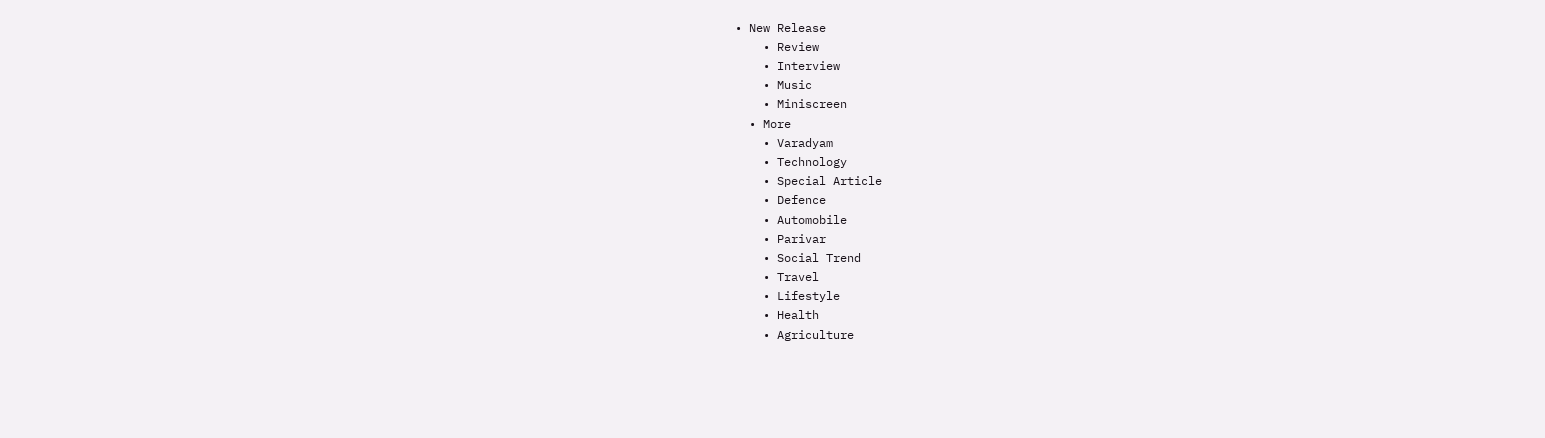• New Release
    • Review
    • Interview
    • Music
    • Miniscreen
  • More
    • Varadyam
    • Technology
    • Special Article
    • Defence
    • Automobile
    • Parivar
    • Social Trend
    • Travel
    • Lifestyle
    • Health
    • Agriculture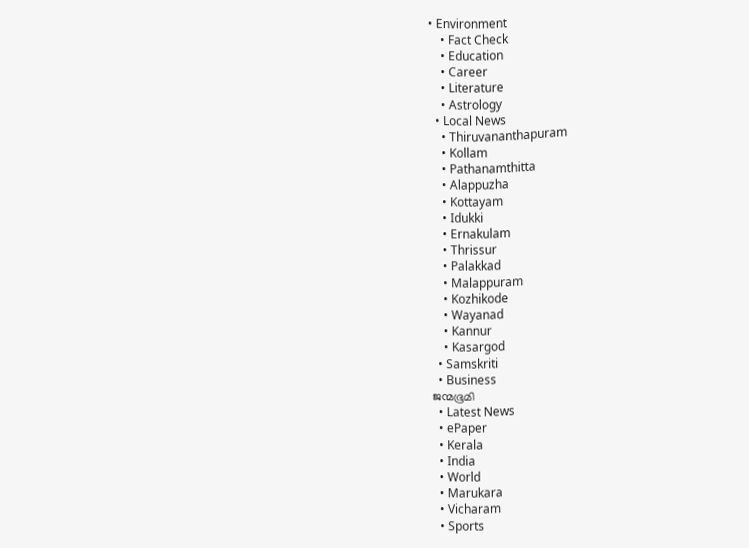• Environment
    • Fact Check
    • Education
    • Career
    • Literature
    • Astrology
  • Local News
    • Thiruvananthapuram
    • Kollam
    • Pathanamthitta
    • Alappuzha
    • Kottayam
    • Idukki
    • Ernakulam
    • Thrissur
    • Palakkad
    • Malappuram
    • Kozhikode
    • Wayanad
    • Kannur
    • Kasargod
  • Samskriti
  • Business
ജന്മഭൂമി
  • Latest News
  • ePaper
  • Kerala
  • India
  • World
  • Marukara
  • Vicharam
  • Sports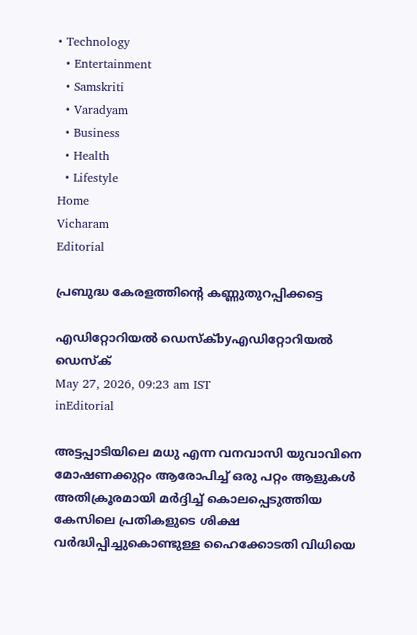• Technology
  • Entertainment
  • Samskriti
  • Varadyam
  • Business
  • Health
  • Lifestyle
Home
Vicharam
Editorial

പ്രബുദ്ധ കേരളത്തിന്റെ കണ്ണുതുറപ്പിക്കട്ടെ

എഡിറ്റോറിയൽ ഡെസ്ക്byഎഡിറ്റോറിയൽ ഡെസ്ക്
May 27, 2026, 09:23 am IST
inEditorial

അട്ടപ്പാടിയിലെ മധു എന്ന വനവാസി യുവാവിനെ മോഷണക്കുറ്റം ആരോപിച്ച് ഒരു പറ്റം ആളുകള്‍ അതിക്രൂരമായി മര്‍ദ്ദിച്ച് കൊലപ്പെടുത്തിയ കേസിലെ പ്രതികളുടെ ശിക്ഷ വര്‍ദ്ധിപ്പിച്ചുകൊണ്ടുള്ള ഹൈക്കോടതി വിധിയെ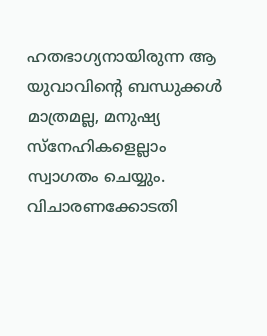ഹതഭാഗ്യനായിരുന്ന ആ യുവാവിന്റെ ബന്ധുക്കള്‍ മാത്രമല്ല, മനുഷ്യ സ്‌നേഹികളെല്ലാം സ്വാഗതം ചെയ്യും. വിചാരണക്കോടതി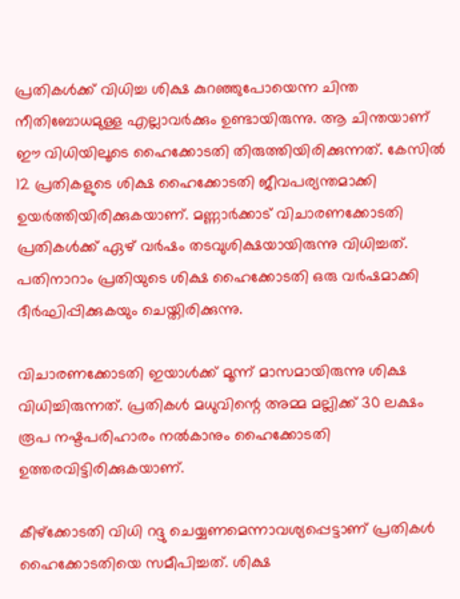പ്രതികള്‍ക്ക് വിധിച്ച ശിക്ഷ കുറഞ്ഞുപോയെന്ന ചിന്ത നീതിബോധമുള്ള എല്ലാവര്‍ക്കും ഉണ്ടായിരുന്നു. ആ ചിന്തയാണ് ഈ വിധിയിലൂടെ ഹൈക്കോടതി തിരുത്തിയിരിക്കുന്നത്. കേസില്‍ 12 പ്രതികളുടെ ശിക്ഷ ഹൈക്കോടതി ജീവപര്യന്തമാക്കി ഉയര്‍ത്തിയിരിക്കുകയാണ്. മണ്ണാര്‍ക്കാട് വിചാരണക്കോടതി പ്രതികള്‍ക്ക് ഏഴ് വര്‍ഷം തടവുശിക്ഷയായിരുന്നു വിധിച്ചത്. പതിനാറാം പ്രതിയുടെ ശിക്ഷ ഹൈക്കോടതി ഒരു വര്‍ഷമാക്കി ദീര്‍ഘിപ്പിക്കുകയും ചെയ്തിരിക്കുന്നു.

വിചാരണക്കോടതി ഇയാള്‍ക്ക് മൂന്ന് മാസമായിരുന്നു ശിക്ഷ വിധിച്ചിരുന്നത്. പ്രതികള്‍ മധുവിന്റെ അമ്മ മല്ലിക്ക് 30 ലക്ഷം രൂപ നഷ്ടപരിഹാരം നല്‍കാനും ഹൈക്കോടതി ഉത്തരവിട്ടിരിക്കുകയാണ്.

കീഴ്‌ക്കോടതി വിധി റദ്ദു ചെയ്യണമെന്നാവശ്യപ്പെട്ടാണ് പ്രതികള്‍ ഹൈക്കോടതിയെ സമീപിച്ചത്. ശിക്ഷ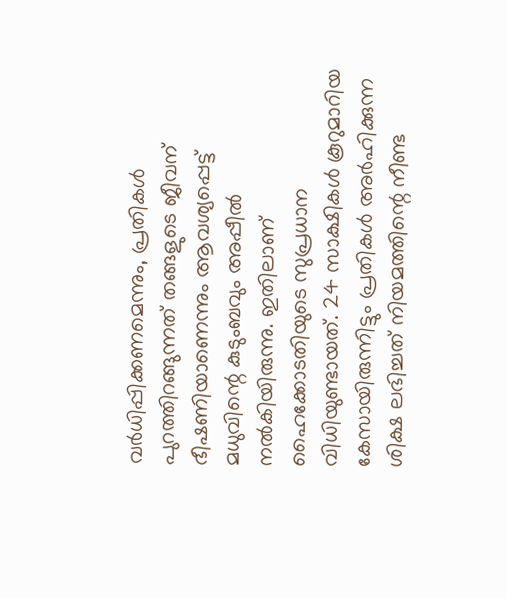വര്‍ധിപ്പിക്കണമെന്നും, പ്രതികള്‍ പുറത്തിറങ്ങുന്നത് തങ്ങളുടെ ജീവന് ഭീഷണിയാണെന്നും ആവശ്യപ്പെട്ട് മധുവിന്റെ കുടുംബവും അപ്പീല്‍ നല്‍കിയിരുന്നു. ഇതിലാണ് ഹൈക്കോടതിയുടെ സുപ്രധാന വിധിയുണ്ടായത്. 24 സാക്ഷികള്‍ കൂറുമാറിയ കേസായിരുന്നിട്ടും പ്രതികള്‍ അര്‍ഹിക്കുന്ന ശിക്ഷ ലഭിച്ചത് നിയമത്തിന്റെ നീണ്ട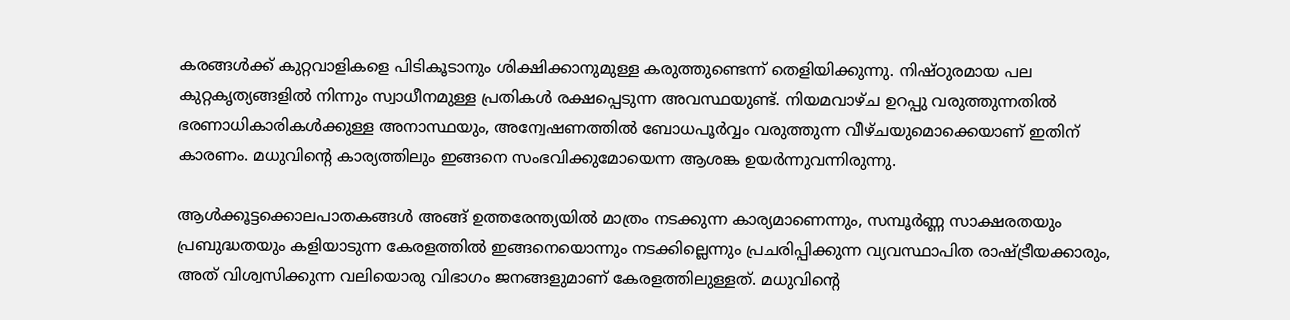കരങ്ങള്‍ക്ക് കുറ്റവാളികളെ പിടികൂടാനും ശിക്ഷിക്കാനുമുള്ള കരുത്തുണ്ടെന്ന് തെളിയിക്കുന്നു. നിഷ്ഠുരമായ പല കുറ്റകൃത്യങ്ങളില്‍ നിന്നും സ്വാധീനമുള്ള പ്രതികള്‍ രക്ഷപ്പെടുന്ന അവസ്ഥയുണ്ട്. നിയമവാഴ്ച ഉറപ്പു വരുത്തുന്നതില്‍ ഭരണാധികാരികള്‍ക്കുള്ള അനാസ്ഥയും, അന്വേഷണത്തില്‍ ബോധപൂര്‍വ്വം വരുത്തുന്ന വീഴ്ചയുമൊക്കെയാണ് ഇതിന് കാരണം. മധുവിന്റെ കാര്യത്തിലും ഇങ്ങനെ സംഭവിക്കുമോയെന്ന ആശങ്ക ഉയര്‍ന്നുവന്നിരുന്നു.

ആള്‍ക്കൂട്ടക്കൊലപാതകങ്ങള്‍ അങ്ങ് ഉത്തരേന്ത്യയില്‍ മാത്രം നടക്കുന്ന കാര്യമാണെന്നും, സമ്പൂര്‍ണ്ണ സാക്ഷരതയും പ്രബുദ്ധതയും കളിയാടുന്ന കേരളത്തില്‍ ഇങ്ങനെയൊന്നും നടക്കില്ലെന്നും പ്രചരിപ്പിക്കുന്ന വ്യവസ്ഥാപിത രാഷ്‌ട്രീയക്കാരും, അത് വിശ്വസിക്കുന്ന വലിയൊരു വിഭാഗം ജനങ്ങളുമാണ് കേരളത്തിലുള്ളത്. മധുവിന്റെ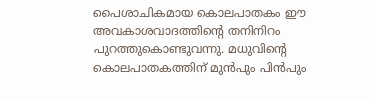പൈശാചികമായ കൊലപാതകം ഈ അവകാശവാദത്തിന്റെ തനിനിറം പുറത്തുകൊണ്ടുവന്നു. മധുവിന്റെ കൊലപാതകത്തിന് മുന്‍പും പിന്‍പും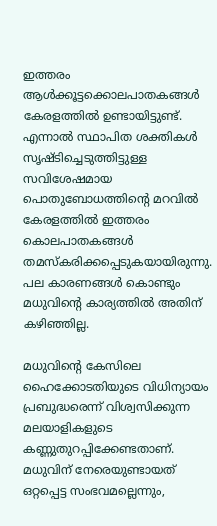ഇത്തരം ആള്‍ക്കൂട്ടക്കൊലപാതകങ്ങള്‍ കേരളത്തില്‍ ഉണ്ടായിട്ടുണ്ട്. എന്നാല്‍ സ്ഥാപിത ശക്തികള്‍ സൃഷ്ടിച്ചെടുത്തിട്ടുള്ള സവിശേഷമായ പൊതുബോധത്തിന്റെ മറവില്‍ കേരളത്തില്‍ ഇത്തരം കൊലപാതകങ്ങള്‍ തമസ്‌കരിക്കപ്പെടുകയായിരുന്നു. പല കാരണങ്ങള്‍ കൊണ്ടും മധുവിന്റെ കാര്യത്തില്‍ അതിന് കഴിഞ്ഞില്ല.

മധുവിന്റെ കേസിലെ ഹൈക്കോടതിയുടെ വിധിന്യായം പ്രബുദ്ധരെന്ന് വിശ്വസിക്കുന്ന മലയാളികളുടെ കണ്ണുതുറപ്പിക്കേണ്ടതാണ്. മധുവിന് നേരെയുണ്ടായത് ഒറ്റപ്പെട്ട സംഭവമല്ലെന്നും,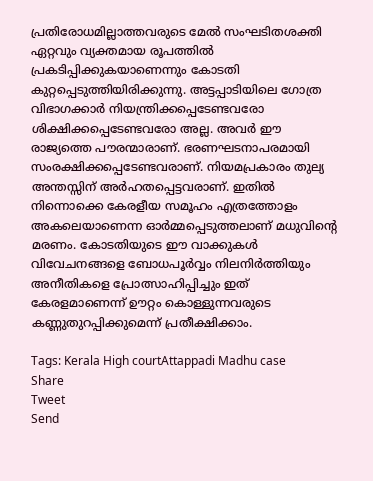പ്രതിരോധമില്ലാത്തവരുടെ മേല്‍ സംഘടിതശക്തി ഏറ്റവും വ്യക്തമായ രൂപത്തില്‍ പ്രകടിപ്പിക്കുകയാണെന്നും കോടതി കുറ്റപ്പെടുത്തിയിരിക്കുന്നു. അട്ടപ്പാടിയിലെ ഗോത്ര വിഭാഗക്കാര്‍ നിയന്ത്രിക്കപ്പെടേണ്ടവരോ ശിക്ഷിക്കപ്പെടേണ്ടവരോ അല്ല. അവര്‍ ഈ രാജ്യത്തെ പൗരന്മാരാണ്. ഭരണഘടനാപരമായി സംരക്ഷിക്കപ്പെടേണ്ടവരാണ്. നിയമപ്രകാരം തുല്യ അന്തസ്സിന് അര്‍ഹതപ്പെട്ടവരാണ്. ഇതില്‍ നിന്നൊക്കെ കേരളീയ സമൂഹം എത്രത്തോളം അകലെയാണെന്ന ഓര്‍മ്മപ്പെടുത്തലാണ് മധുവിന്റെ മരണം. കോടതിയുടെ ഈ വാക്കുകള്‍ വിവേചനങ്ങളെ ബോധപൂര്‍വ്വം നിലനിര്‍ത്തിയും അനീതികളെ പ്രോത്സാഹിപ്പിച്ചും ഇത് കേരളമാണെന്ന് ഊറ്റം കൊള്ളുന്നവരുടെ കണ്ണുതുറപ്പിക്കുമെന്ന് പ്രതീക്ഷിക്കാം.

Tags: Kerala High courtAttappadi Madhu case
Share
Tweet
Send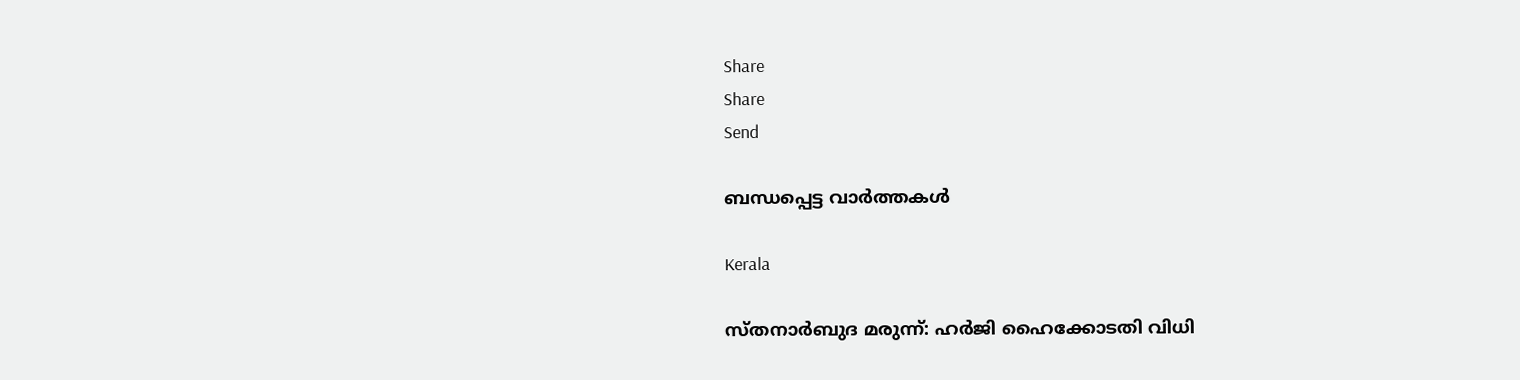Share
Share
Send

ബന്ധപ്പെട്ട വാര്‍ത്തകള്‍

Kerala

സ്തനാര്‍ബുദ മരുന്ന്: ഹര്‍ജി ഹൈക്കോടതി വിധി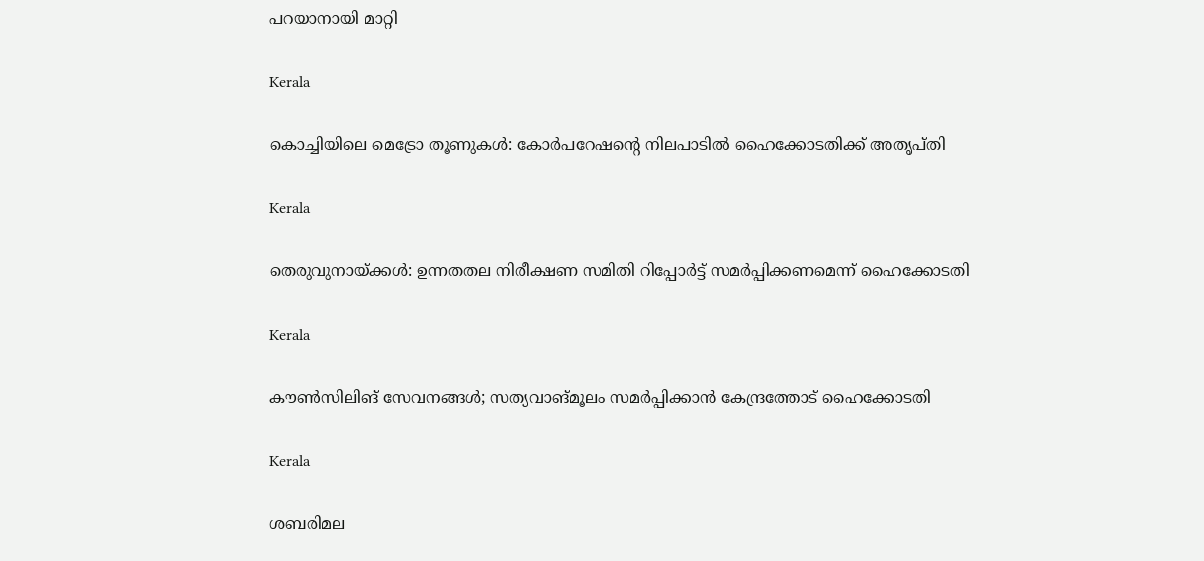പറയാനായി മാറ്റി

Kerala

കൊച്ചിയിലെ മെട്രോ തൂണുകള്‍: കോര്‍പറേഷന്റെ നിലപാടില്‍ ഹൈക്കോടതിക്ക് അതൃപ്തി

Kerala

തെരുവുനായ്‌ക്കള്‍: ഉന്നതതല നിരീക്ഷണ സമിതി റിപ്പോര്‍ട്ട് സമര്‍പ്പിക്കണമെന്ന് ഹൈക്കോടതി

Kerala

കൗണ്‍സിലിങ് സേവനങ്ങള്‍; സത്യവാങ്മൂലം സമര്‍പ്പിക്കാന്‍ കേന്ദ്രത്തോട് ഹൈക്കോടതി

Kerala

ശബരിമല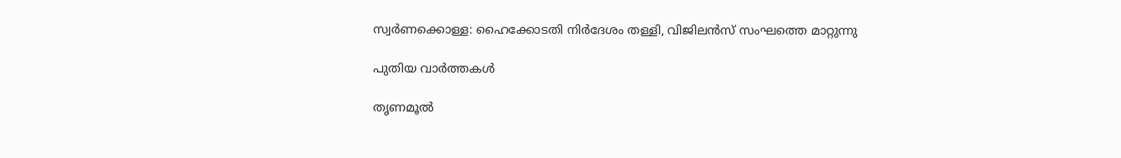സ്വര്‍ണക്കൊള്ള: ഹൈക്കോടതി നിര്‍ദേശം തള്ളി, വിജിലന്‍സ് സംഘത്തെ മാറ്റുന്നു

പുതിയ വാര്‍ത്തകള്‍

തൃണമൂല്‍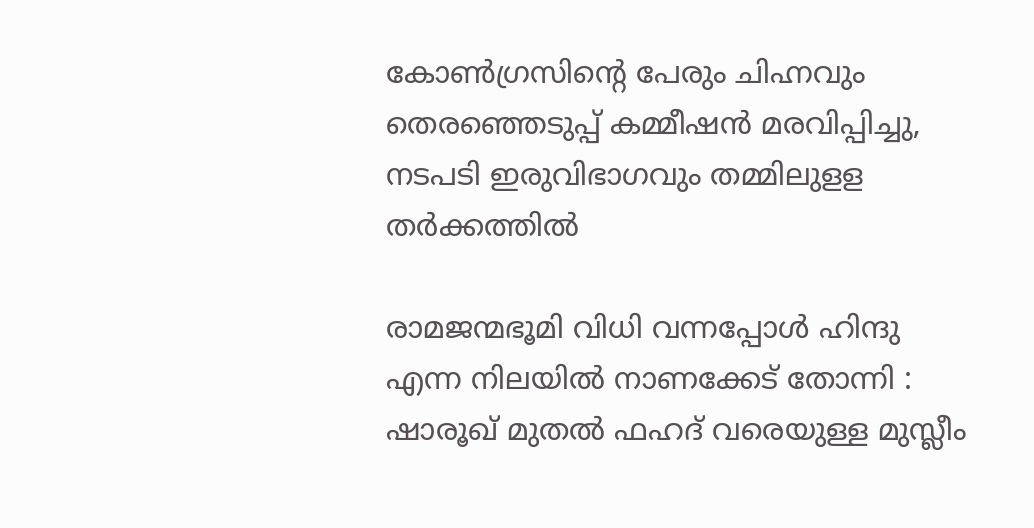കോണ്‍ഗ്രസിന്റെ പേരും ചിഹ്നവും തെരഞ്ഞെടുപ്പ് കമ്മീഷന്‍ മരവിപ്പിച്ചു, നടപടി ഇരുവിഭാഗവും തമ്മിലുളള തര്‍ക്കത്തില്‍

രാമജന്മഭൂമി വിധി വന്നപ്പോൾ ഹിന്ദു എന്ന നിലയിൽ നാണക്കേട് തോന്നി : ഷാരൂഖ് മുതൽ ഫഹദ് വരെയുള്ള മുസ്ലീം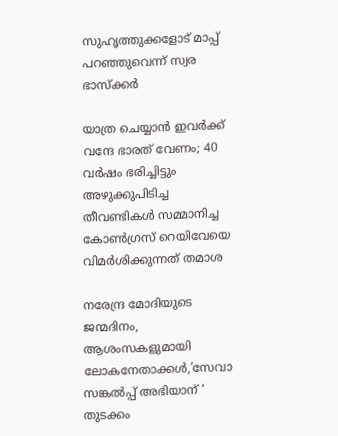സുഹൃത്തുക്കളോട് മാപ്പ് പറഞ്ഞുവെന്ന് സ്വര ഭാസ്ക്കർ

യാത്ര ചെയ്യാന്‍ ഇവര്‍ക്ക് വന്ദേ ഭാരത് വേണം; 40 വര്‍ഷം ഭരിച്ചിട്ടും അഴുക്കുപിടിച്ച തീവണ്ടികള്‍ സമ്മാനിച്ച കോണ്‍ഗ്രസ് റെയിവേയെ വിമര്‍ശിക്കുന്നത് തമാശ

നരേന്ദ്ര മോദിയുടെ ജന്മദിനം, ആശംസകളുമായി ലോകനേതാക്കള്‍,’സേവാ സങ്കല്‍പ്പ് അഭിയാന് ‘ തുടക്കം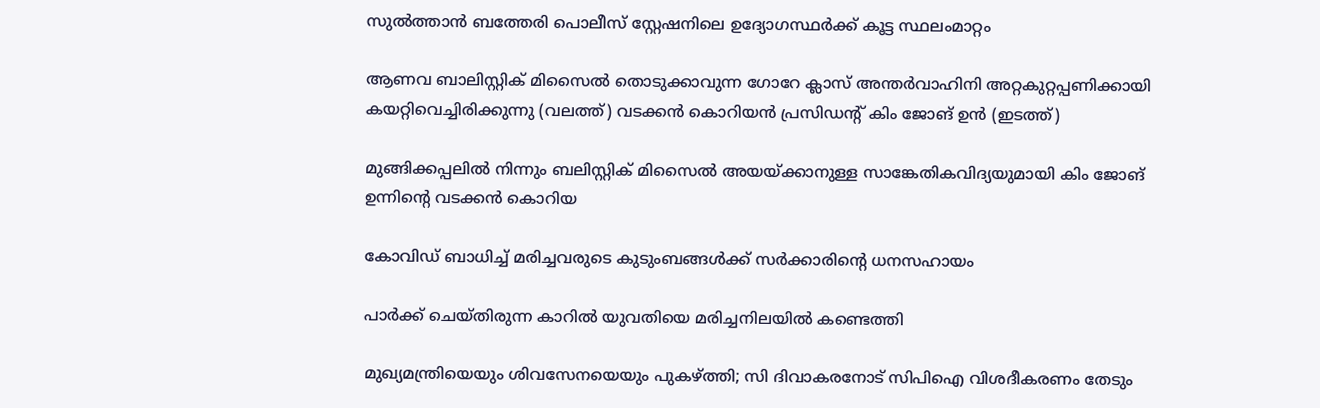സുല്‍ത്താന്‍ ബത്തേരി പൊലീസ് സ്റ്റേഷനിലെ ഉദ്യോഗസ്ഥര്‍ക്ക് കൂട്ട സ്ഥലംമാറ്റം

ആണവ ബാലിസ്റ്റിക് മിസൈല്‍ തൊടുക്കാവുന്ന ഗോറേ ക്ലാസ് അന്തര്‍വാഹിനി അറ്റകുറ്റപ്പണിക്കായി കയറ്റിവെച്ചിരിക്കുന്നു (വലത്ത്) വടക്കന്‍ കൊറിയന്‍ പ്രസിഡന്‍റ് കിം ജോങ് ഉന്‍ (ഇടത്ത്)

മുങ്ങിക്കപ്പലില്‍ നിന്നും ബലിസ്റ്റിക് മിസൈല്‍ അയയ്‌ക്കാനുള്ള സാങ്കേതികവിദ്യയുമായി കിം ജോങ് ഉന്നിന്റെ വടക്കന്‍ കൊറിയ

കോവിഡ് ബാധിച്ച് മരിച്ചവരുടെ കുടുംബങ്ങള്‍ക്ക് സര്‍ക്കാരിന്റെ ധനസഹായം

പാര്‍ക്ക് ചെയ്തിരുന്ന കാറില്‍ യുവതിയെ മരിച്ചനിലയില്‍ കണ്ടെത്തി

മുഖ്യമന്ത്രിയെയും ശിവസേനയെയും പുകഴ്‌ത്തി; സി ദിവാകരനോട് സിപിഐ വിശദീകരണം തേടും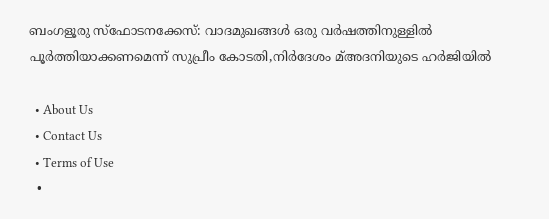ബംഗളൂരു സ്‌ഫോടനക്കേസ്: വാദമുഖങ്ങള്‍ ഒരു വര്‍ഷത്തിനുള്ളില്‍ പൂര്‍ത്തിയാക്കണമെന്ന് സുപ്രീം കോടതി,നിര്‍ദേശം മ്അദനിയുടെ ഹര്‍ജിയില്‍

  • About Us
  • Contact Us
  • Terms of Use
  •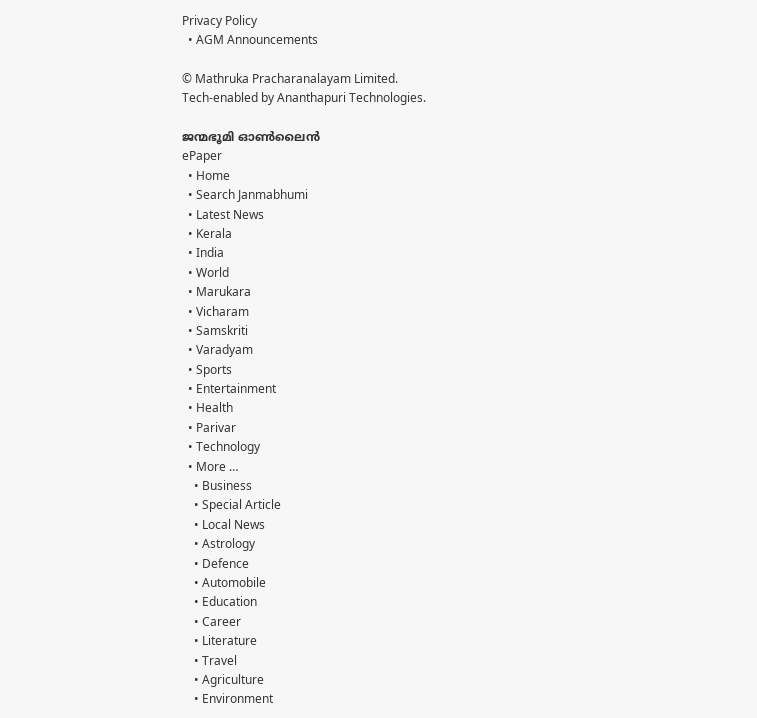Privacy Policy
  • AGM Announcements

© Mathruka Pracharanalayam Limited.
Tech-enabled by Ananthapuri Technologies.

ജന്മഭൂമി ഓണ്‍ലൈന്‍
ePaper
  • Home
  • Search Janmabhumi
  • Latest News
  • Kerala
  • India
  • World
  • Marukara
  • Vicharam
  • Samskriti
  • Varadyam
  • Sports
  • Entertainment
  • Health
  • Parivar
  • Technology
  • More …
    • Business
    • Special Article
    • Local News
    • Astrology
    • Defence
    • Automobile
    • Education
    • Career
    • Literature
    • Travel
    • Agriculture
    • Environment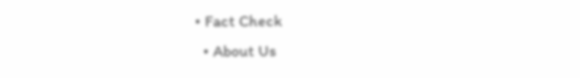• Fact Check
  • About Us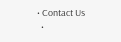• Contact Us
  •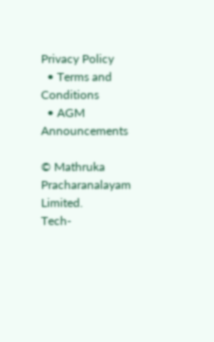Privacy Policy
  • Terms and Conditions
  • AGM Announcements

© Mathruka Pracharanalayam Limited.
Tech-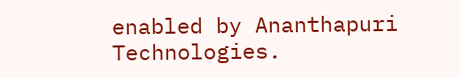enabled by Ananthapuri Technologies.